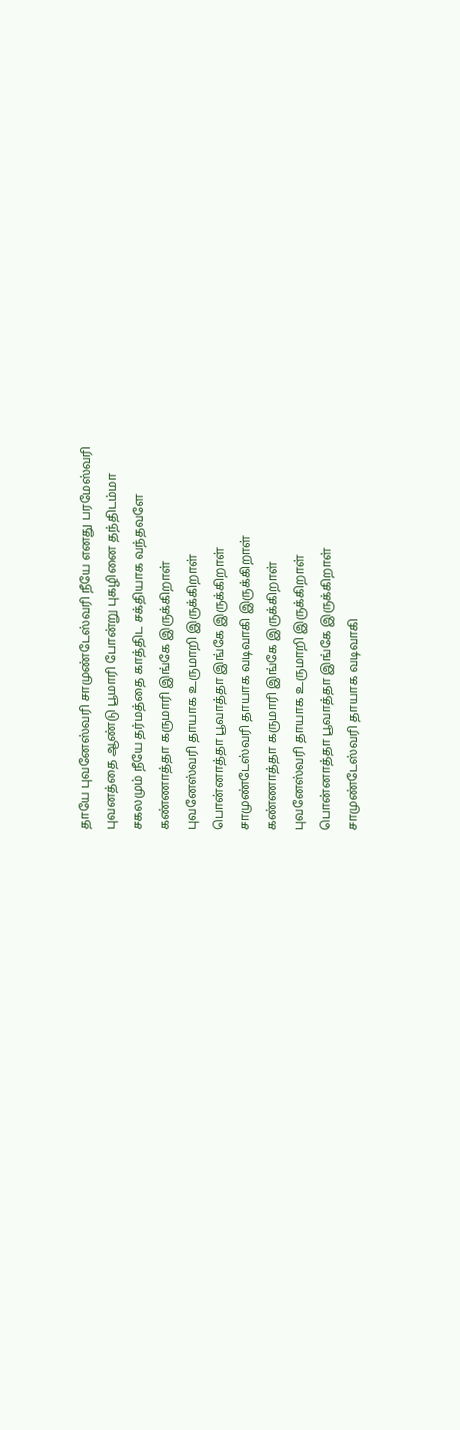தாயே புவனேஸ்வரி சாமுண்டேஸ்வரி நீயே எனது பரமேஸ்வரி
புவனத்தை ஆண்டு பூமாரி போன்று புகழினை தந்திடம்மா
சகலமும் நீயே தர்மத்தை காத்திட சக்தியாக வந்தவளே
கண்ணாத்தா கருமாரி இங்கே இருக்கிறாள்
புவனேஸ்வரி தாயாக உருமாறி இருக்கிறாள்
பொன்னாத்தா பூவாத்தா இங்கே இருக்கிறாள்
சாமுண்டேஸ்வரி தாயாக வடிவாகி இருக்கிறாள்
கண்ணாத்தா கருமாரி இங்கே இருக்கிறாள்
புவனேஸ்வரி தாயாக உருமாறி இருக்கிறாள்
பொன்னாத்தா பூவாத்தா இங்கே இருக்கிறாள்
சாமுண்டேஸ்வரி தாயாக வடிவாகி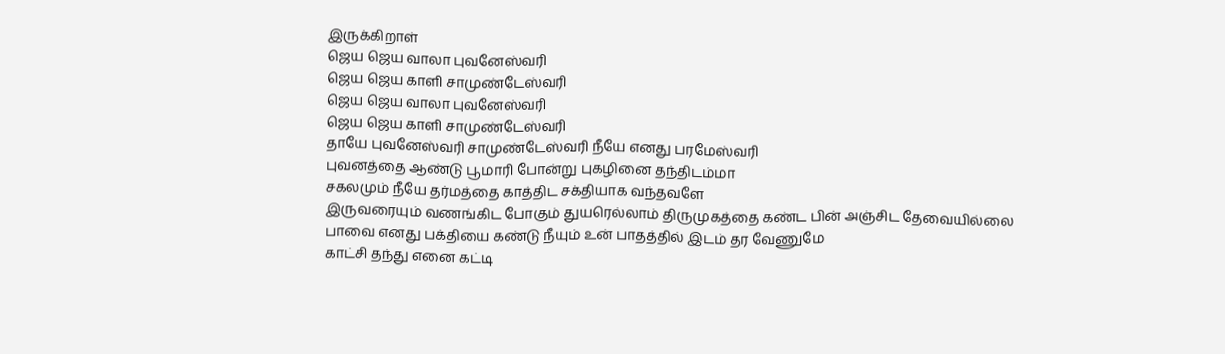இருக்கிறாள்
ஜெய ஜெய வாலா புவனேஸ்வரி
ஜெய ஜெய காளி சாமுண்டேஸ்வரி
ஜெய ஜெய வாலா புவனேஸ்வரி
ஜெய ஜெய காளி சாமுண்டேஸ்வரி
தாயே புவனேஸ்வரி சாமுண்டேஸ்வரி நீயே எனது பரமேஸ்வரி
புவனத்தை ஆண்டு பூமாரி போன்று புகழினை தந்திடம்மா
சகலமும் நீயே தர்மத்தை காத்திட சக்தியாக வந்தவளே
இருவரையும் வணங்கிட போகும் துயரெல்லாம் திருமுகத்தை கண்ட பின் அஞ்சிட தேவையில்லை
பாவை எனது பக்தியை கண்டு நீயும் உன் பாதத்தில் இடம் தர வேணுமே
காட்சி தந்து எனை கட்டி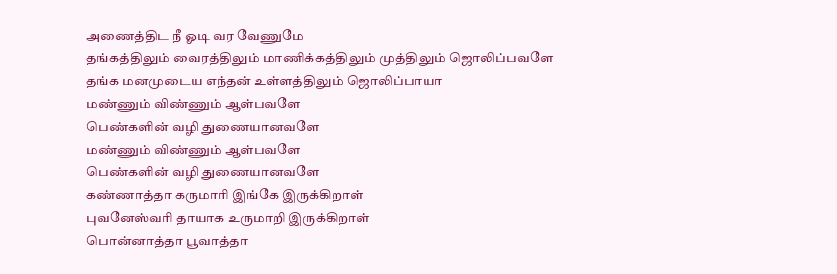அணைத்திட நீ ஓடி வர வேணுமே
தங்கத்திலும் வைரத்திலும் மாணிக்கத்திலும் முத்திலும் ஜொலிப்பவளே
தங்க மனமுடைய எந்தன் உள்ளத்திலும் ஜொலிப்பாயா
மண்ணும் விண்ணும் ஆள்பவளே
பெண்களின் வழி துணையானவளே
மண்ணும் விண்ணும் ஆள்பவளே
பெண்களின் வழி துணையானவளே
கண்ணாத்தா கருமாரி இங்கே இருக்கிறாள்
புவனேஸ்வரி தாயாக உருமாறி இருக்கிறாள்
பொன்னாத்தா பூவாத்தா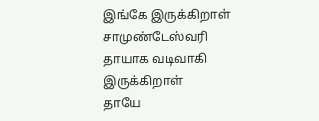இங்கே இருக்கிறாள்
சாமுண்டேஸ்வரி தாயாக வடிவாகி இருக்கிறாள்
தாயே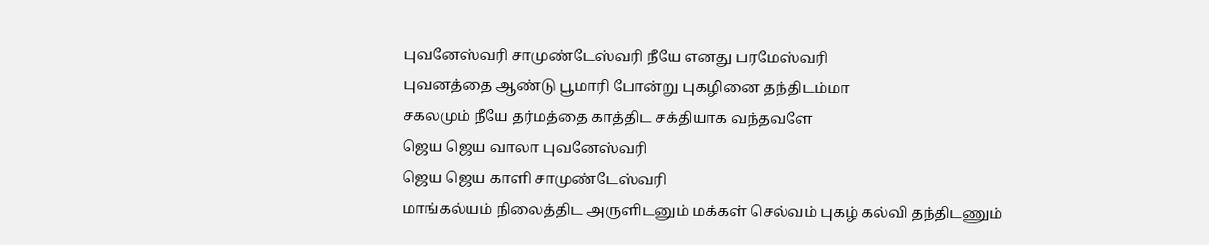புவனேஸ்வரி சாமுண்டேஸ்வரி நீயே எனது பரமேஸ்வரி
புவனத்தை ஆண்டு பூமாரி போன்று புகழினை தந்திடம்மா
சகலமும் நீயே தர்மத்தை காத்திட சக்தியாக வந்தவளே
ஜெய ஜெய வாலா புவனேஸ்வரி
ஜெய ஜெய காளி சாமுண்டேஸ்வரி
மாங்கல்யம் நிலைத்திட அருளிடனும் மக்கள் செல்வம் புகழ் கல்வி தந்திடணும்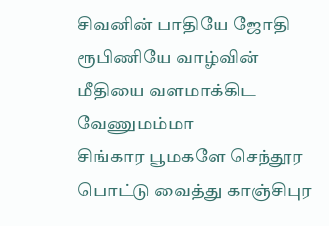சிவனின் பாதியே ஜோதி ரூபிணியே வாழ்வின் மீதியை வளமாக்கிட வேணுமம்மா
சிங்கார பூமகளே செந்தூர பொட்டு வைத்து காஞ்சிபுர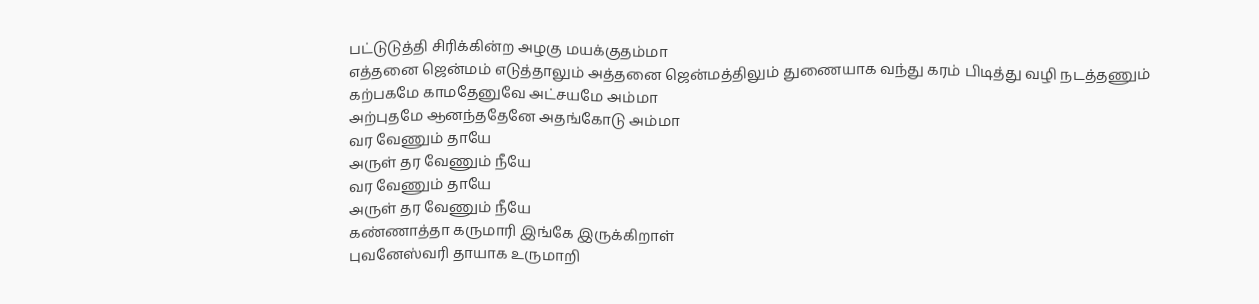பட்டுடுத்தி சிரிக்கின்ற அழகு மயக்குதம்மா
எத்தனை ஜென்மம் எடுத்தாலும் அத்தனை ஜென்மத்திலும் துணையாக வந்து கரம் பிடித்து வழி நடத்தணும்
கற்பகமே காமதேனுவே அட்சயமே அம்மா
அற்புதமே ஆனந்ததேனே அதங்கோடு அம்மா
வர வேணும் தாயே
அருள் தர வேணும் நீயே
வர வேணும் தாயே
அருள் தர வேணும் நீயே
கண்ணாத்தா கருமாரி இங்கே இருக்கிறாள்
புவனேஸ்வரி தாயாக உருமாறி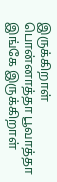இருக்கிறாள்
பொன்னாத்தா பூவாத்தா இங்கே இருக்கிறாள்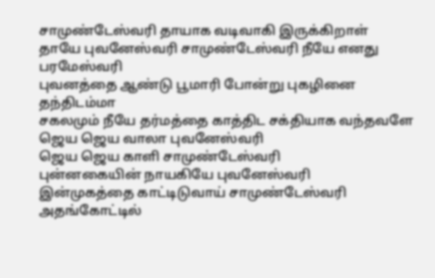சாமுண்டேஸ்வரி தாயாக வடிவாகி இருக்கிறாள்
தாயே புவனேஸ்வரி சாமுண்டேஸ்வரி நீயே எனது பரமேஸ்வரி
புவனத்தை ஆண்டு பூமாரி போன்று புகழினை தந்திடம்மா
சகலமும் நீயே தர்மத்தை காத்திட சக்தியாக வந்தவளே
ஜெய ஜெய வாலா புவனேஸ்வரி
ஜெய ஜெய காளி சாமுண்டேஸ்வரி
புன்னகையின் நாயகியே புவனேஸ்வரி
இன்முகத்தை காட்டிடுவாய் சாமுண்டேஸ்வரி
அதங்கோட்டில்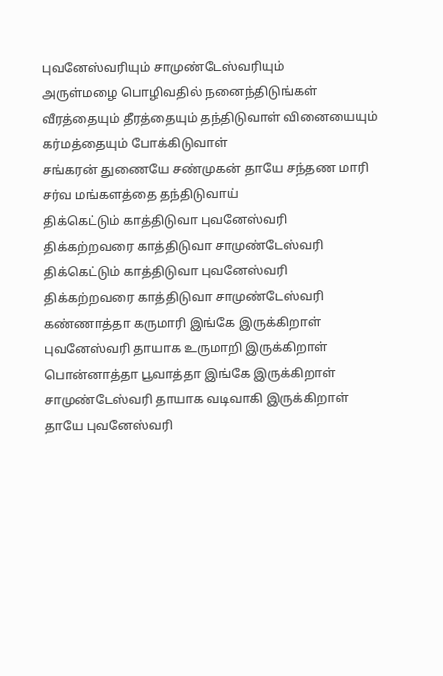புவனேஸ்வரியும் சாமுண்டேஸ்வரியும்
அருள்மழை பொழிவதில் நனைந்திடுங்கள்
வீரத்தையும் தீரத்தையும் தந்திடுவாள் வினையையும் கர்மத்தையும் போக்கிடுவாள்
சங்கரன் துணையே சண்முகன் தாயே சந்தண மாரி சர்வ மங்களத்தை தந்திடுவாய்
திக்கெட்டும் காத்திடுவா புவனேஸ்வரி
திக்கற்றவரை காத்திடுவா சாமுண்டேஸ்வரி
திக்கெட்டும் காத்திடுவா புவனேஸ்வரி
திக்கற்றவரை காத்திடுவா சாமுண்டேஸ்வரி
கண்ணாத்தா கருமாரி இங்கே இருக்கிறாள்
புவனேஸ்வரி தாயாக உருமாறி இருக்கிறாள்
பொன்னாத்தா பூவாத்தா இங்கே இருக்கிறாள்
சாமுண்டேஸ்வரி தாயாக வடிவாகி இருக்கிறாள்
தாயே புவனேஸ்வரி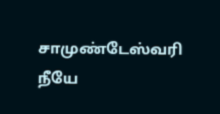சாமுண்டேஸ்வரி நீயே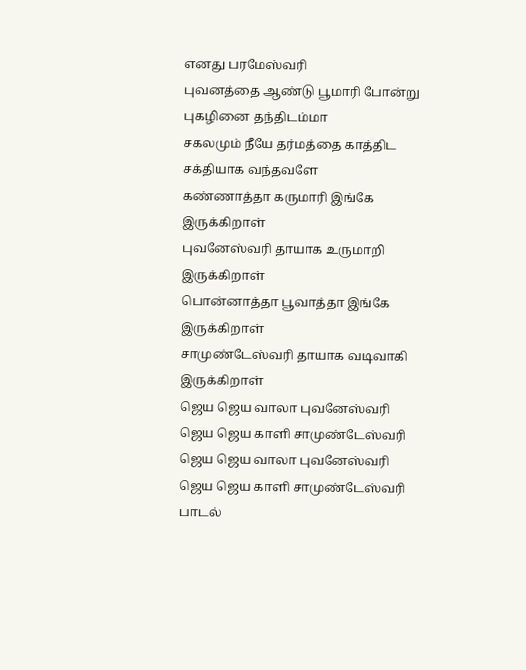எனது பரமேஸ்வரி
புவனத்தை ஆண்டு பூமாரி போன்று புகழினை தந்திடம்மா
சகலமும் நீயே தர்மத்தை காத்திட சக்தியாக வந்தவளே
கண்ணாத்தா கருமாரி இங்கே இருக்கிறாள்
புவனேஸ்வரி தாயாக உருமாறி இருக்கிறாள்
பொன்னாத்தா பூவாத்தா இங்கே இருக்கிறாள்
சாமுண்டேஸ்வரி தாயாக வடிவாகி இருக்கிறாள்
ஜெய ஜெய வாலா புவனேஸ்வரி
ஜெய ஜெய காளி சாமுண்டேஸ்வரி
ஜெய ஜெய வாலா புவனேஸ்வரி
ஜெய ஜெய காளி சாமுண்டேஸ்வரி
பாடல்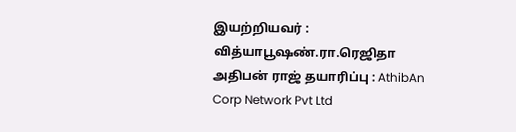இயற்றியவர் : வித்யாபூஷண்.ரா.ரெஜிதா அதிபன் ராஜ் தயாரிப்பு : AthibAn Corp Network Pvt Ltd